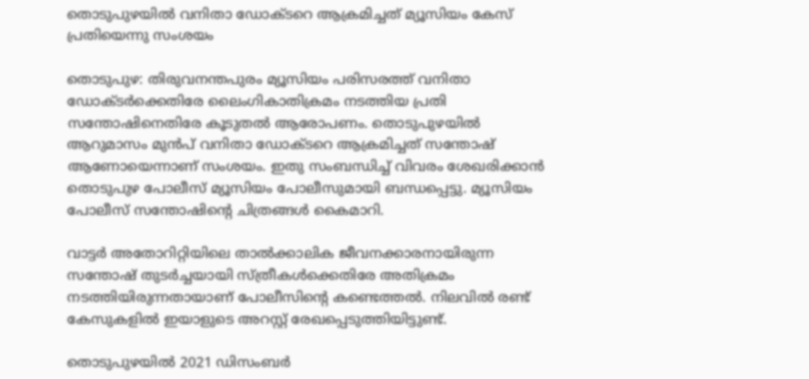തൊടുപുഴയില്‍ വനിതാ ഡോക്ടറെ ആക്രമിച്ചത് മ്യൂസിയം കേസ് പ്രതിയെന്നു സംശയം

തൊടുപുഴ: തിരുവനന്തപുരം മ്യൂസിയം പരിസരത്ത് വനിതാ ഡോക്ടര്‍ക്കെതിരേ ലൈംഗികാതിക്രമം നടത്തിയ പ്രതി സന്തോഷിനെതിരേ കൂടുതല്‍ ആരോപണം. തൊടുപുഴയില്‍ ആറുമാസം മുന്‍പ് വനിതാ ഡോക്ടറെ ആക്രമിച്ചത് സന്തോഷ് ആണോയെന്നാണ് സംശയം. ഇതു സംബന്ധിച്ച് വിവരം ശേഖരിക്കാന്‍ തൊടുപുഴ പോലീസ് മ്യൂസിയം പോലീസുമായി ബന്ധപ്പെട്ടു. മ്യൂസിയം പോലീസ് സന്തോഷിന്റെ ചിത്രങ്ങള്‍ കൈമാറി.

വാട്ടര്‍ അതോറിറ്റിയിലെ താല്‍ക്കാലിക ജീവനക്കാരനായിരുന്ന സന്തോഷ് തുടര്‍ച്ചയായി സ്ത്രീകള്‍ക്കെതിരേ അതിക്രമം നടത്തിയിരുന്നതായാണ് പോലീസിന്റെ കണ്ടെത്തല്‍. നിലവില്‍ രണ്ട് കേസുകളില്‍ ഇയാളുടെ അറസ്റ്റ് രേഖപ്പെടുത്തിയിട്ടുണ്ട്.

തൊടുപുഴയില്‍ 2021 ഡിസംബര്‍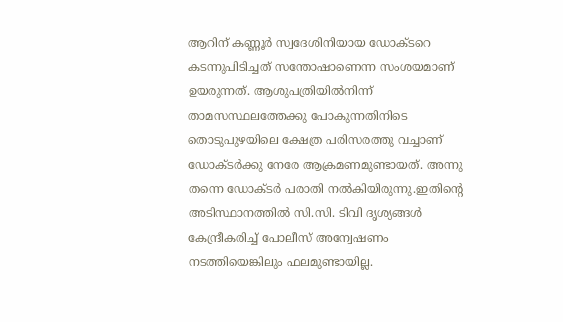ആറിന് കണ്ണൂര്‍ സ്വദേശിനിയായ ഡോക്ടറെ കടന്നുപിടിച്ചത് സന്തോഷാണെന്ന സംശയമാണ് ഉയരുന്നത്. ആശുപത്രിയില്‍നിന്ന് താമസസ്ഥലത്തേക്കു പോകുന്നതിനിടെ തൊടുപുഴയിലെ ക്ഷേത്ര പരിസരത്തു വച്ചാണ് ഡോക്ടര്‍ക്കു നേരേ ആക്രമണമുണ്ടായത്. അന്നു തന്നെ ഡോക്ടര്‍ പരാതി നല്‍കിയിരുന്നു.ഇതിന്റെ അടിസ്ഥാനത്തില്‍ സി.സി. ടിവി ദൃശ്യങ്ങള്‍ കേന്ദ്രീകരിച്ച് പോലീസ് അന്വേഷണം നടത്തിയെങ്കിലും ഫലമുണ്ടായില്ല.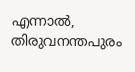എന്നാല്‍, തിരുവനന്തപുരം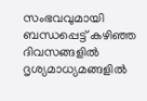സംഭവവുമായി ബന്ധപ്പെട്ട് കഴിഞ്ഞ ദിവസങ്ങളില്‍ ദൃശ്യമാധ്യമങ്ങളില്‍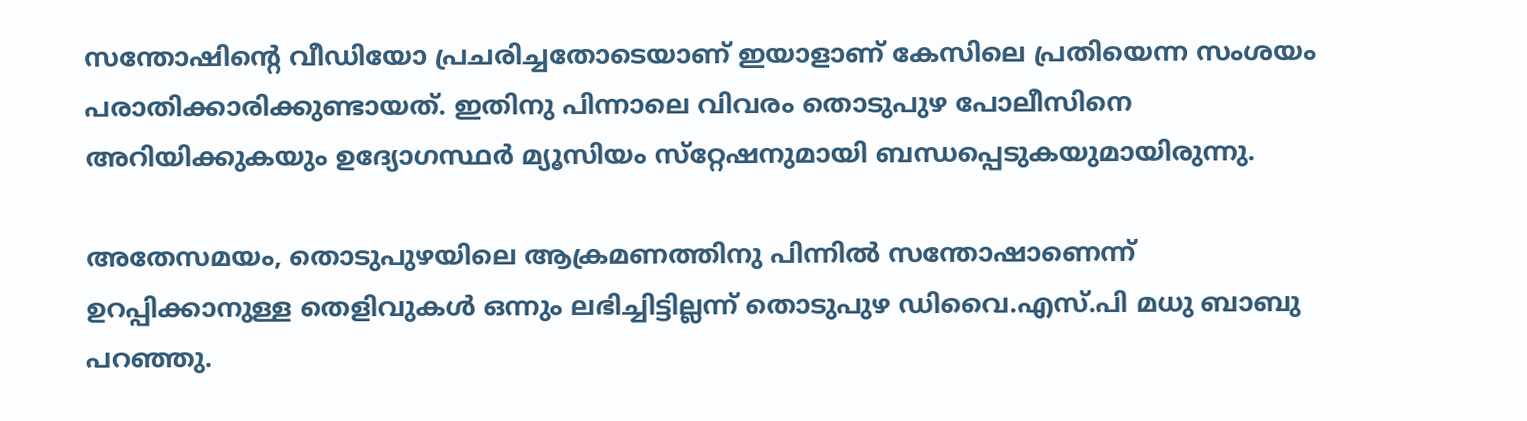സന്തോഷിന്റെ വീഡിയോ പ്രചരിച്ചതോടെയാണ് ഇയാളാണ് കേസിലെ പ്രതിയെന്ന സംശയം പരാതിക്കാരിക്കുണ്ടായത്. ഇതിനു പിന്നാലെ വിവരം തൊടുപുഴ പോലീസിനെ അറിയിക്കുകയും ഉദ്യോഗസ്ഥര്‍ മ്യൂസിയം സ്‌റ്റേഷനുമായി ബന്ധപ്പെടുകയുമായിരുന്നു.

അതേസമയം, തൊടുപുഴയിലെ ആക്രമണത്തിനു പിന്നില്‍ സന്തോഷാണെന്ന് ഉറപ്പിക്കാനുള്ള തെളിവുകള്‍ ഒന്നും ലഭിച്ചിട്ടില്ലന്ന് തൊടുപുഴ ഡിവൈ.എസ്.പി മധു ബാബു പറഞ്ഞു.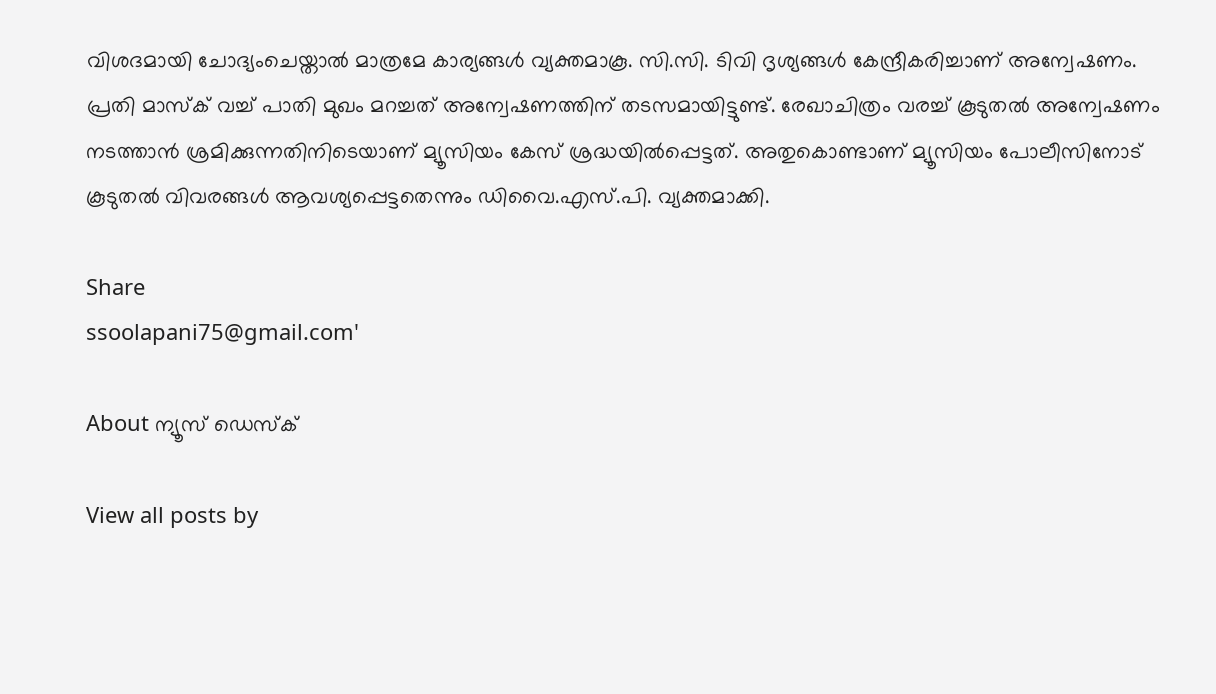വിശദമായി ചോദ്യംചെയ്താല്‍ മാത്രമേ കാര്യങ്ങള്‍ വ്യക്തമാകൂ. സി.സി. ടിവി ദൃശ്യങ്ങള്‍ കേന്ദ്രീകരിച്ചാണ് അന്വേഷണം. പ്രതി മാസ്‌ക് വച്ച് പാതി മുഖം മറച്ചത് അന്വേഷണത്തിന് തടസമായിട്ടുണ്ട്. രേഖാചിത്രം വരച്ച് കൂടുതല്‍ അന്വേഷണം നടത്താന്‍ ശ്രമിക്കുന്നതിനിടെയാണ് മ്യൂസിയം കേസ് ശ്രദ്ധയില്‍പ്പെട്ടത്. അതുകൊണ്ടാണ് മ്യൂസിയം പോലീസിനോട് കൂടുതല്‍ വിവരങ്ങള്‍ ആവശ്യപ്പെട്ടതെന്നും ഡിവൈ.എസ്.പി. വ്യക്തമാക്കി.

Share
ssoolapani75@gmail.com'

About ന്യൂസ് ഡെസ്ക്

View all posts by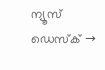ന്യൂസ് ഡെസ്ക് →